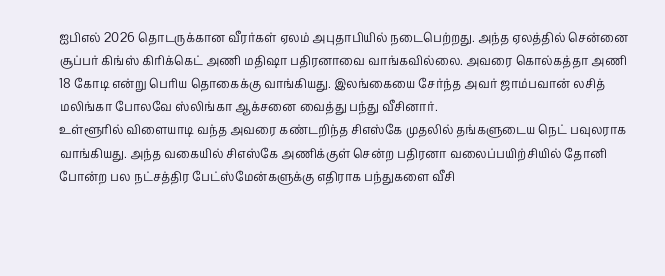ஐபிஎல் 2026 தொடருக்கான வீரர்கள் ஏலம் அபுதாபியில் நடைபெற்றது. அந்த ஏலத்தில் சென்னை சூப்பர் கிங்ஸ் கிரிக்கெட் அணி மதிஷா பதிரனாவை வாங்கவில்லை. அவரை கொல்கத்தா அணி 18 கோடி என்று பெரிய தொகைக்கு வாங்கியது. இலங்கையை சேர்ந்த அவர் ஜாம்பவான் லசித் மலிங்கா போலவே ஸ்லிங்கா ஆக்சனை வைத்து பந்து வீசினார்.
உள்ளூரில் விளையாடி வந்த அவரை கண்டறிந்த சிஎஸ்கே முதலில் தங்களுடைய நெட் பவுலராக வாங்கியது. அந்த வகையில் சிஎஸ்கே அணிக்குள் சென்ற பதிரனா வலைப்பயிற்சியில் தோனி போன்ற பல நட்சத்திர பேட்ஸ்மேன்களுக்கு எதிராக பந்துகளை வீசி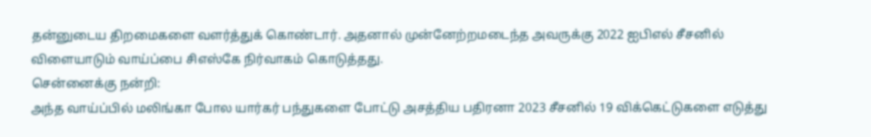தன்னுடைய திறமைகளை வளர்த்துக் கொண்டார். அதனால் முன்னேற்றமடைந்த அவருக்கு 2022 ஐபிஎல் சீசனில் விளையாடும் வாய்ப்பை சிஎஸ்கே நிர்வாகம் கொடுத்தது.
சென்னைக்கு நன்றி:
அந்த வாய்ப்பில் மலிங்கா போல யார்கர் பந்துகளை போட்டு அசத்திய பதிரனா 2023 சீசனில் 19 விக்கெட்டுகளை எடுத்து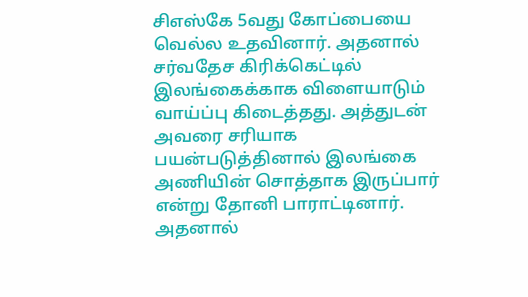சிஎஸ்கே 5வது கோப்பையை வெல்ல உதவினார். அதனால் சர்வதேச கிரிக்கெட்டில் இலங்கைக்காக விளையாடும் வாய்ப்பு கிடைத்தது. அத்துடன் அவரை சரியாக பயன்படுத்தினால் இலங்கை அணியின் சொத்தாக இருப்பார் என்று தோனி பாராட்டினார்.
அதனால்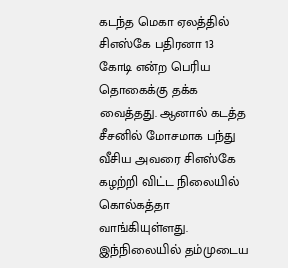கடந்த மெகா ஏலத்தில் சிஎஸ்கே பதிரனா 13 கோடி என்ற பெரிய தொகைக்கு தக்க வைத்தது. ஆனால் கடத்த சீசனில் மோசமாக பந்து வீசிய அவரை சிஎஸ்கே கழற்றி விட்ட நிலையில் கொல்கத்தா வாங்கியுள்ளது. இந்நிலையில் தம்முடைய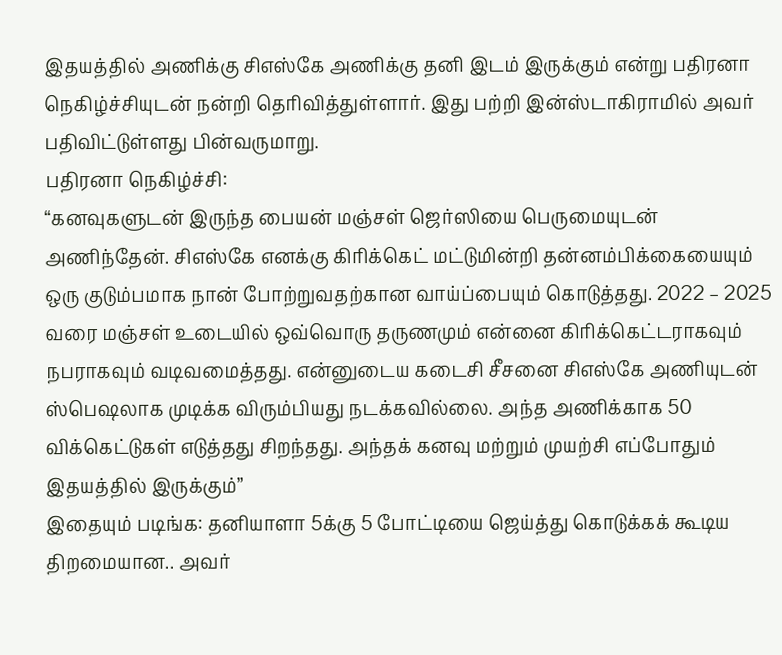இதயத்தில் அணிக்கு சிஎஸ்கே அணிக்கு தனி இடம் இருக்கும் என்று பதிரனா நெகிழ்ச்சியுடன் நன்றி தெரிவித்துள்ளார். இது பற்றி இன்ஸ்டாகிராமில் அவர் பதிவிட்டுள்ளது பின்வருமாறு.
பதிரனா நெகிழ்ச்சி:
“கனவுகளுடன் இருந்த பையன் மஞ்சள் ஜெர்ஸியை பெருமையுடன் அணிந்தேன். சிஎஸ்கே எனக்கு கிரிக்கெட் மட்டுமின்றி தன்னம்பிக்கையையும் ஒரு குடும்பமாக நான் போற்றுவதற்கான வாய்ப்பையும் கொடுத்தது. 2022 – 2025 வரை மஞ்சள் உடையில் ஒவ்வொரு தருணமும் என்னை கிரிக்கெட்டராகவும் நபராகவும் வடிவமைத்தது. என்னுடைய கடைசி சீசனை சிஎஸ்கே அணியுடன் ஸ்பெஷலாக முடிக்க விரும்பியது நடக்கவில்லை. அந்த அணிக்காக 50 விக்கெட்டுகள் எடுத்தது சிறந்தது. அந்தக் கனவு மற்றும் முயற்சி எப்போதும் இதயத்தில் இருக்கும்”
இதையும் படிங்க: தனியாளா 5க்கு 5 போட்டியை ஜெய்த்து கொடுக்கக் கூடிய திறமையான.. அவர்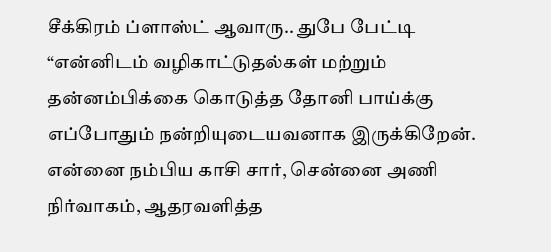சீக்கிரம் ப்ளாஸ்ட் ஆவாரு.. துபே பேட்டி
“என்னிடம் வழிகாட்டுதல்கள் மற்றும் தன்னம்பிக்கை கொடுத்த தோனி பாய்க்கு எப்போதும் நன்றியுடையவனாக இருக்கிறேன். என்னை நம்பிய காசி சார், சென்னை அணி நிர்வாகம், ஆதரவளித்த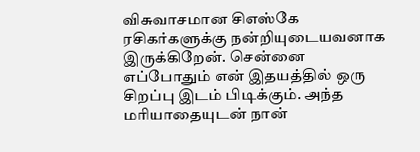விசுவாசமான சிஎஸ்கே ரசிகர்களுக்கு நன்றியுடையவனாக இருக்கிறேன். சென்னை எப்போதும் என் இதயத்தில் ஒரு சிறப்பு இடம் பிடிக்கும். அந்த மரியாதையுடன் நான்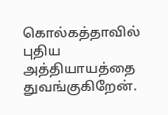கொல்கத்தாவில் புதிய அத்தியாயத்தை துவங்குகிறேன்.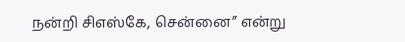நன்றி சிஎஸ்கே, சென்னை” என்று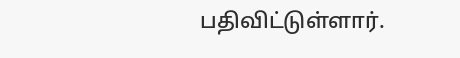பதிவிட்டுள்ளார்.